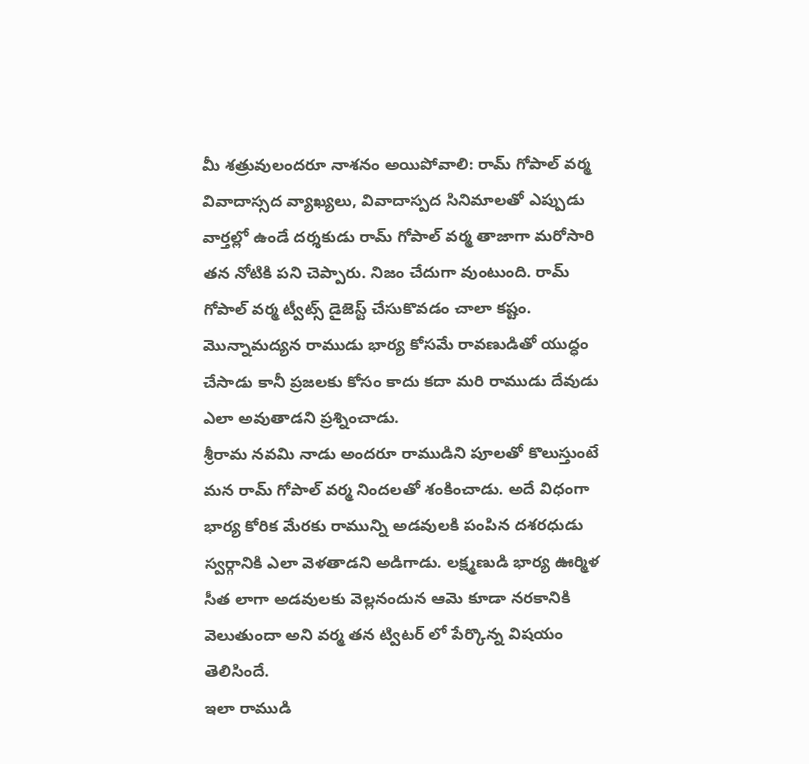మీ శత్రువులందరూ నాశనం అయిపోవాలి: రామ్ గోపాల్ వర్మ
వివాదాస్సద వ్యాఖ్యలు, వివాదాస్పద సినిమాలతో ఎప్పుడు వార్తల్లో ఉండే దర్శకుడు రామ్ గోపాల్ వర్మ తాజాగా మరోసారి తన నోటికి పని చెప్పారు. నిజం చేదుగా వుంటుంది. రామ్ గోపాల్ వర్మ ట్వీట్స్ డైజెస్ట్ చేసుకొవడం చాలా కష్టం. మొన్నామద్యన రాముడు భార్య కోసమే రావణుడితో యుద్ధం చేసాడు కానీ ప్రజలకు కోసం కాదు కదా మరి రాముడు దేవుడు ఎలా అవుతాడని ప్రశ్నించాడు.
శ్రీరామ నవమి నాడు అందరూ రాముడిని పూలతో కొలుస్తుంటే మన రామ్ గోపాల్ వర్మ నిందలతో శంకించాడు. అదే విధంగా భార్య కోరిక మేరకు రామున్ని అడవులకి పంపిన దశరధుడు స్వర్గానికి ఎలా వెళతాడని అడిగాడు. లక్ష్మణుడి భార్య ఊర్మిళ సీత లాగా అడవులకు వెల్లనందున ఆమె కూడా నరకానికి వెలుతుందా అని వర్మ తన ట్విటర్ లో పేర్కొన్న విషయం తెలిసిందే.
ఇలా రాముడి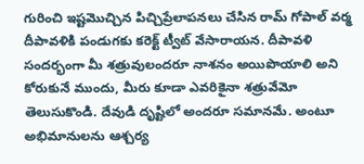గురించి ఇష్టమొచ్చిన పిచ్చిప్రేలాపనలు చేసిన రామ్ గోపాల్ వర్మ దీపావళికి పండుగకు కరెక్ట్ ట్వీట్ వేసారాయన. దీపావళి సందర్భంగా మీ శత్రువులందరూ నాశనం అయిపొయాలి అని కోరుకునే ముందు, మీరు కూడా ఎవరికైనా శత్రువేమో తెలుసుకొండి. దేవుడి దృష్టిలో అందరూ సమానమే. అంటూ అభిమానులను ఆశ్చర్య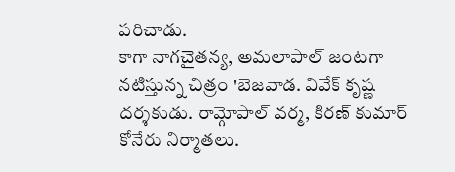పరిచాడు.
కాగా నాగచైతన్య, అమలాపాల్ జంటగా నటిస్తున్న చిత్రం 'బెజవాడ. వివేక్ కృష్ణ దర్శకుడు. రామ్గోపాల్ వర్మ, కిరణ్ కుమార్ కోనేరు నిర్మాతలు.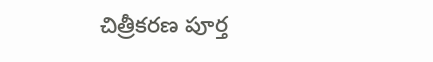చిత్రీకరణ పూర్త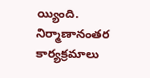య్యింది. నిర్మాణానంతర కార్యక్రమాలు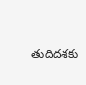తుదిదశకు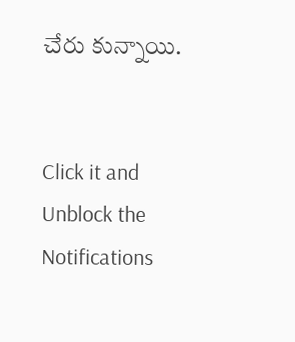చేరు కున్నాయి.


Click it and Unblock the Notifications